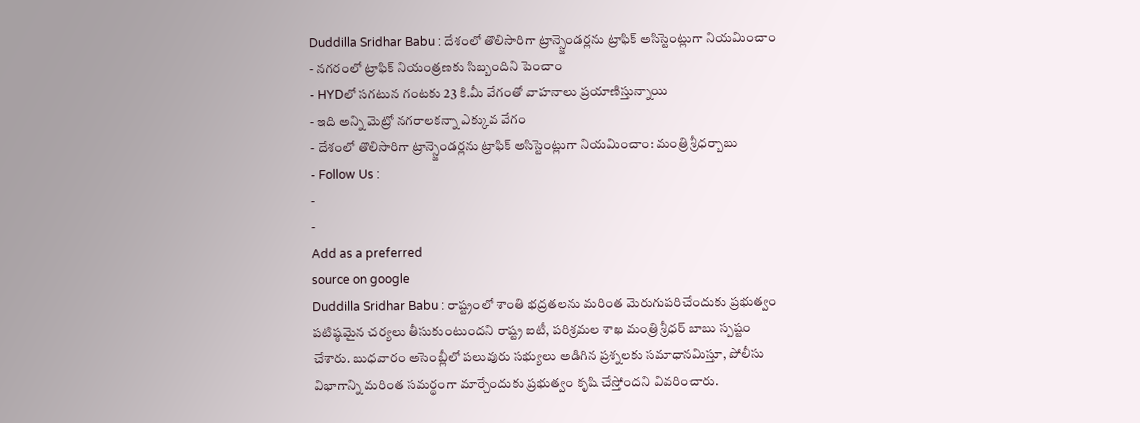Duddilla Sridhar Babu : దేశంలో తొలిసారిగా ట్రాన్స్జెండర్లను ట్రాఫిక్ అసిస్టెంట్లుగా నియమించాం
- నగరంలో ట్రాఫిక్ నియంత్రణకు సిబ్బందిని పెంచాం
- HYDలో సగటున గంటకు 23 కి.మీ వేగంతో వాహనాలు ప్రయాణిస్తున్నాయి
- ఇది అన్ని మెట్రో నగరాలకన్నా ఎక్కువ వేగం
- దేశంలో తొలిసారిగా ట్రాన్స్జెండర్లను ట్రాఫిక్ అసిస్టెంట్లుగా నియమించాం: మంత్రి శ్రీధర్బాబు
- Follow Us :
-
-
Add as a preferred
source on google
Duddilla Sridhar Babu : రాష్ట్రంలో శాంతి భద్రతలను మరింత మెరుగుపరిచేందుకు ప్రభుత్వం పటిష్ఠమైన చర్యలు తీసుకుంటుందని రాష్ట్ర ఐటీ, పరిశ్రమల శాఖ మంత్రి శ్రీధర్ బాబు స్పష్టం చేశారు. బుధవారం అసెంబ్లీలో పలువురు సభ్యులు అడిగిన ప్రశ్నలకు సమాధానమిస్తూ, పోలీసు విభాగాన్ని మరింత సమర్థంగా మార్చేందుకు ప్రభుత్వం కృషి చేస్తోందని వివరించారు.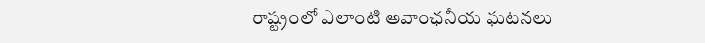రాష్ట్రంలో ఎలాంటి అవాంఛనీయ ఘటనలు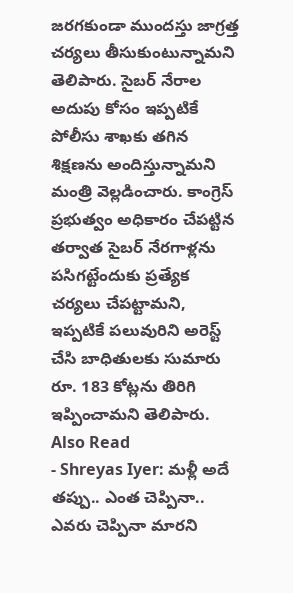జరగకుండా ముందస్తు జాగ్రత్త చర్యలు తీసుకుంటున్నామని తెలిపారు. సైబర్ నేరాల అదుపు కోసం ఇప్పటికే పోలీసు శాఖకు తగిన శిక్షణను అందిస్తున్నామని మంత్రి వెల్లడించారు. కాంగ్రెస్ ప్రభుత్వం అధికారం చేపట్టిన తర్వాత సైబర్ నేరగాళ్లను పసిగట్టేందుకు ప్రత్యేక చర్యలు చేపట్టామని, ఇప్పటికే పలువురిని అరెస్ట్ చేసి బాధితులకు సుమారు రూ. 183 కోట్లను తిరిగి ఇప్పించామని తెలిపారు.
Also Read
- Shreyas Iyer: మళ్లీ అదే తప్పు.. ఎంత చెప్పినా.. ఎవరు చెప్పినా మారని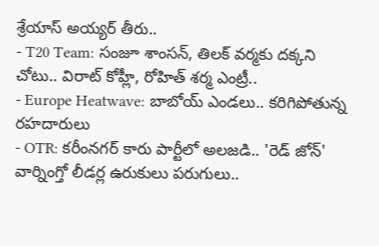శ్రేయాస్ అయ్యర్ తీరు..
- T20 Team: సంజూ శాంసన్, తిలక్ వర్మకు దక్కని చోటు.. విరాట్ కోహ్లీ, రోహిత్ శర్మ ఎంట్రీ..
- Europe Heatwave: బాబోయ్ ఎండలు.. కరిగిపోతున్న రహదారులు
- OTR: కరీంనగర్ కారు పార్టీలో అలజడి.. 'రెడ్ జోన్' వార్నింగ్తో లీడర్ల ఉరుకులు పరుగులు..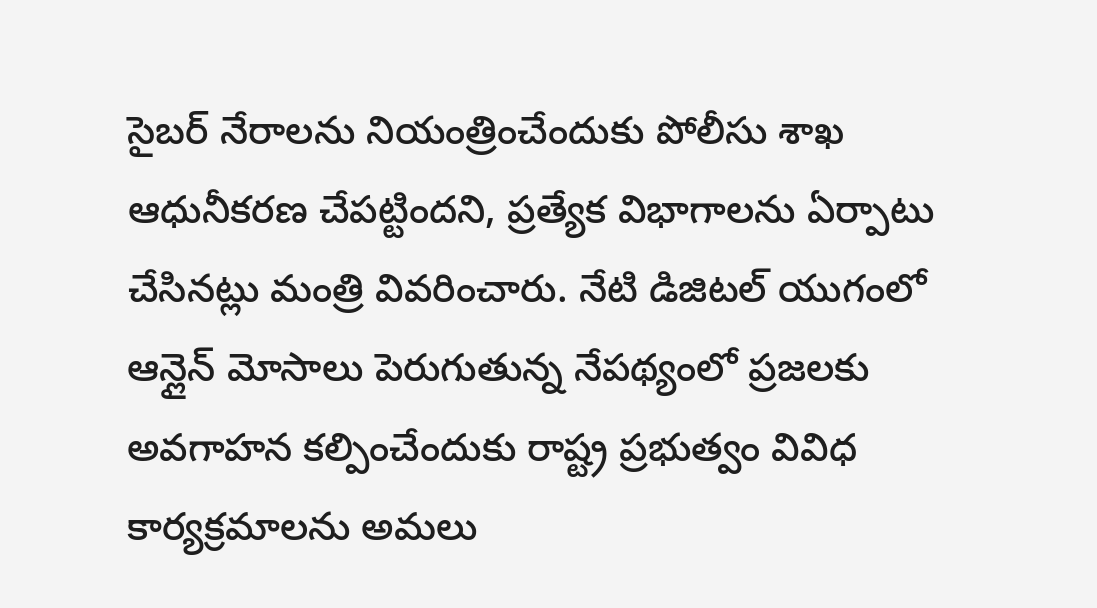సైబర్ నేరాలను నియంత్రించేందుకు పోలీసు శాఖ ఆధునీకరణ చేపట్టిందని, ప్రత్యేక విభాగాలను ఏర్పాటు చేసినట్లు మంత్రి వివరించారు. నేటి డిజిటల్ యుగంలో ఆన్లైన్ మోసాలు పెరుగుతున్న నేపథ్యంలో ప్రజలకు అవగాహన కల్పించేందుకు రాష్ట్ర ప్రభుత్వం వివిధ కార్యక్రమాలను అమలు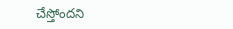చేస్తోందని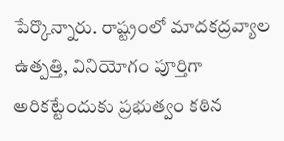పేర్కొన్నారు. రాష్ట్రంలో మాదకద్రవ్యాల ఉత్పత్తి, వినియోగం పూర్తిగా అరికట్టేందుకు ప్రభుత్వం కఠిన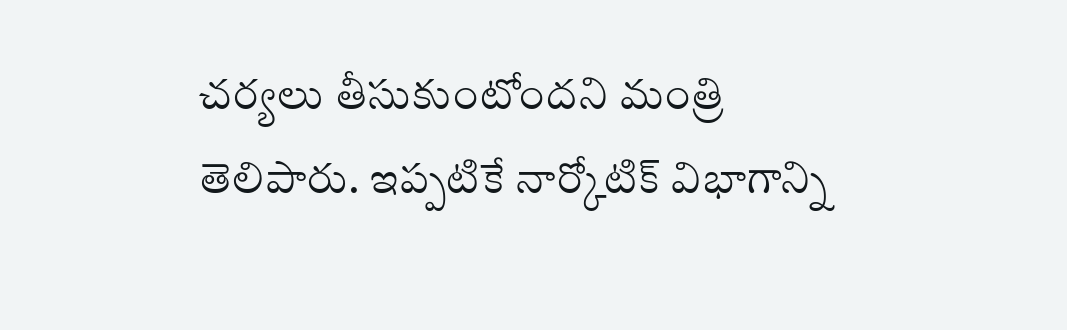చర్యలు తీసుకుంటోందని మంత్రి తెలిపారు. ఇప్పటికే నార్కోటిక్ విభాగాన్ని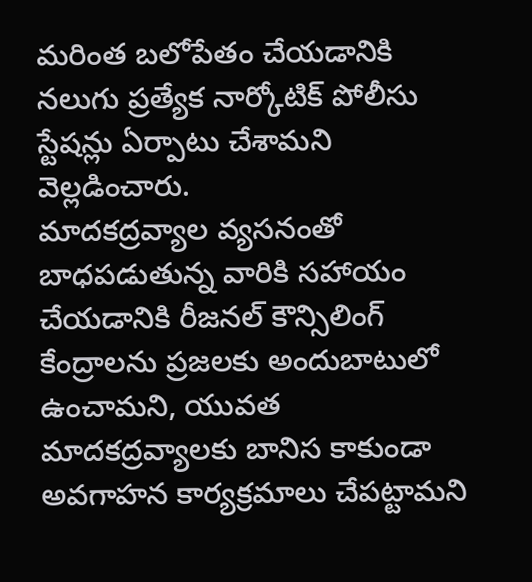మరింత బలోపేతం చేయడానికి నలుగు ప్రత్యేక నార్కోటిక్ పోలీసు స్టేషన్లు ఏర్పాటు చేశామని వెల్లడించారు.
మాదకద్రవ్యాల వ్యసనంతో బాధపడుతున్న వారికి సహాయం చేయడానికి రీజనల్ కౌన్సిలింగ్ కేంద్రాలను ప్రజలకు అందుబాటులో ఉంచామని, యువత మాదకద్రవ్యాలకు బానిస కాకుండా అవగాహన కార్యక్రమాలు చేపట్టామని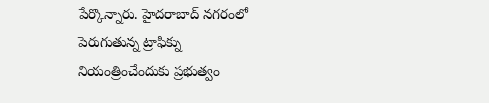పేర్కొన్నారు. హైదరాబాద్ నగరంలో పెరుగుతున్న ట్రాఫిక్ను నియంత్రించేందుకు ప్రభుత్వం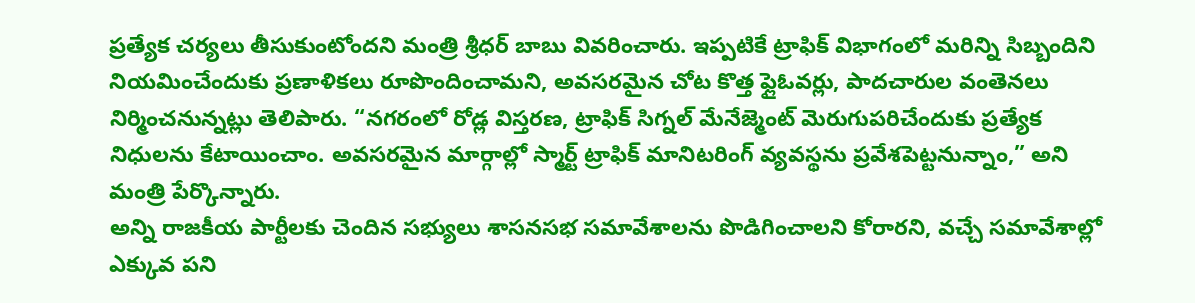ప్రత్యేక చర్యలు తీసుకుంటోందని మంత్రి శ్రీధర్ బాబు వివరించారు. ఇప్పటికే ట్రాఫిక్ విభాగంలో మరిన్ని సిబ్బందిని నియమించేందుకు ప్రణాళికలు రూపొందించామని, అవసరమైన చోట కొత్త ఫ్లైఓవర్లు, పాదచారుల వంతెనలు నిర్మించనున్నట్లు తెలిపారు. “నగరంలో రోడ్ల విస్తరణ, ట్రాఫిక్ సిగ్నల్ మేనేజ్మెంట్ మెరుగుపరిచేందుకు ప్రత్యేక నిధులను కేటాయించాం. అవసరమైన మార్గాల్లో స్మార్ట్ ట్రాఫిక్ మానిటరింగ్ వ్యవస్థను ప్రవేశపెట్టనున్నాం,” అని మంత్రి పేర్కొన్నారు.
అన్ని రాజకీయ పార్టీలకు చెందిన సభ్యులు శాసనసభ సమావేశాలను పొడిగించాలని కోరారని, వచ్చే సమావేశాల్లో ఎక్కువ పని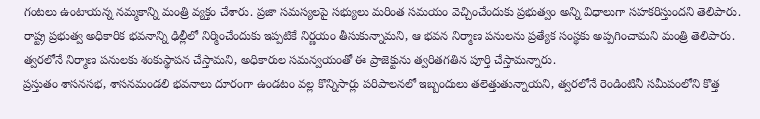గంటలు ఉంటాయన్న నమ్మకాన్ని మంత్రి వ్యక్తం చేశారు. ప్రజా సమస్యలపై సభ్యులు మరింత సమయం వెచ్చించేందుకు ప్రభుత్వం అన్ని విధాలుగా సహకరిస్తుందని తెలిపారు. రాష్ట్ర ప్రభుత్వ అధికారిక భవనాన్ని ఢిల్లీలో నిర్మించేందుకు ఇప్పటికే నిర్ణయం తీసుకున్నామని, ఆ భవన నిర్మాణ పనులను ప్రత్యేక సంస్థకు అప్పగించామని మంత్రి తెలిపారు. త్వరలోనే నిర్మాణ పనులకు శంకుస్థాపన చేస్తామని, అధికారుల సమన్వయంతో ఈ ప్రాజెక్టును త్వరితగతిన పూర్తి చేస్తామన్నారు.
ప్రస్తుతం శాసనసభ, శాసనమండలి భవనాలు దూరంగా ఉండటం వల్ల కొన్నిసార్లు పరిపాలనలో ఇబ్బందులు తలెత్తుతున్నాయని, త్వరలోనే రెండింటినీ సమీపంలోని కొత్త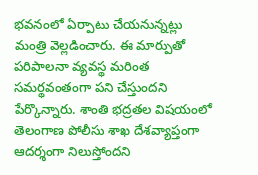భవనంలో ఏర్పాటు చేయనున్నట్లు మంత్రి వెల్లడించారు. ఈ మార్పుతో పరిపాలనా వ్యవస్థ మరింత సమర్థవంతంగా పని చేస్తుందని పేర్కొన్నారు. శాంతి భద్రతల విషయంలో తెలంగాణ పోలీసు శాఖ దేశవ్యాప్తంగా ఆదర్శంగా నిలుస్తోందని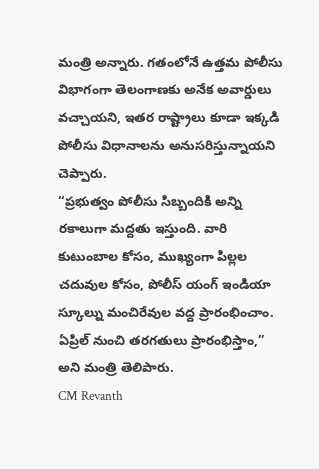మంత్రి అన్నారు. గతంలోనే ఉత్తమ పోలీసు విభాగంగా తెలంగాణకు అనేక అవార్డులు వచ్చాయని, ఇతర రాష్ట్రాలు కూడా ఇక్కడి పోలీసు విధానాలను అనుసరిస్తున్నాయని చెప్పారు.
“ప్రభుత్వం పోలీసు సిబ్బందికి అన్ని రకాలుగా మద్దతు ఇస్తుంది. వారి కుటుంబాల కోసం, ముఖ్యంగా పిల్లల చదువుల కోసం, పోలీస్ యంగ్ ఇండియా స్కూల్ను మంచిరేవుల వద్ద ప్రారంభించాం. ఏప్రిల్ నుంచి తరగతులు ప్రారంభిస్తాం,” అని మంత్రి తెలిపారు.
CM Revanth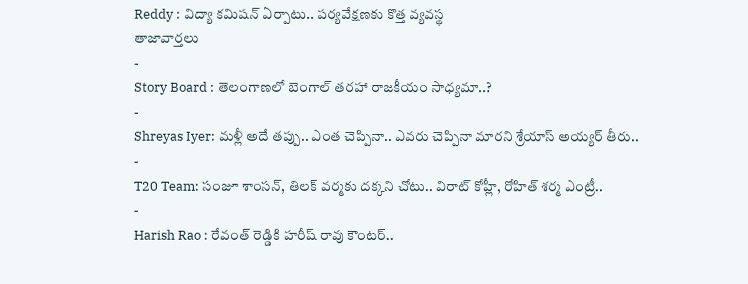Reddy : విద్యా కమిషన్ ఏర్పాటు.. పర్యవేక్షణకు కొత్త వ్యవస్థ
తాజావార్తలు
-
Story Board : తెలంగాణలో బెంగాల్ తరహా రాజకీయం సాధ్యమా..?
-
Shreyas Iyer: మళ్లీ అదే తప్పు.. ఎంత చెప్పినా.. ఎవరు చెప్పినా మారని శ్రేయాస్ అయ్యర్ తీరు..
-
T20 Team: సంజూ శాంసన్, తిలక్ వర్మకు దక్కని చోటు.. విరాట్ కోహ్లీ, రోహిత్ శర్మ ఎంట్రీ..
-
Harish Rao : రేవంత్ రెడ్డికి హరీష్ రావు కౌంటర్..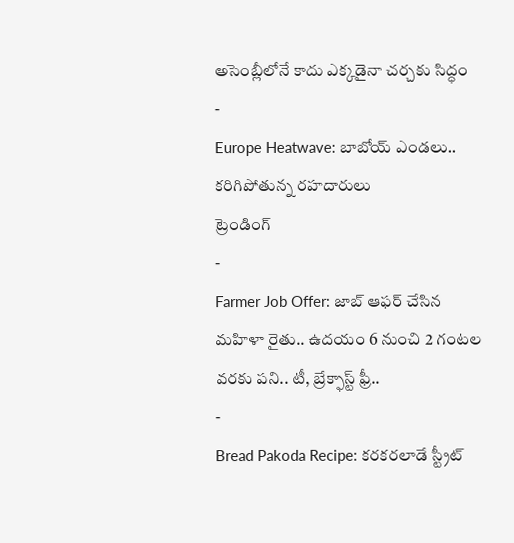అసెంబ్లీలోనే కాదు ఎక్కడైనా చర్చకు సిద్ధం
-
Europe Heatwave: బాబోయ్ ఎండలు.. కరిగిపోతున్న రహదారులు
ట్రెండింగ్
-
Farmer Job Offer: జాబ్ ఆఫర్ చేసిన మహిళా రైతు.. ఉదయం 6 నుంచి 2 గంటల వరకు పని.. టీ, బ్రేక్ఫాస్ట్ ఫ్రీ..
-
Bread Pakoda Recipe: కరకరలాడే స్ట్రీట్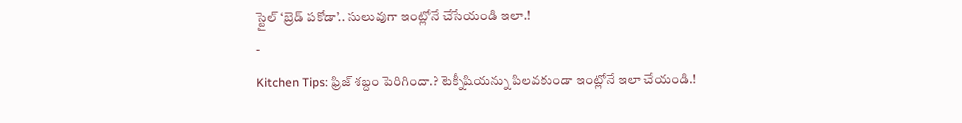స్టైల్ ‘బ్రెడ్ పకోడా’.. సులువుగా ఇంట్లోనే చేసేయండి ఇలా.!
-
Kitchen Tips: ఫ్రిజ్ శబ్దం పెరిగిందా.? టెక్నీషియన్ను పిలవకుండా ఇంట్లోనే ఇలా చేయండి.!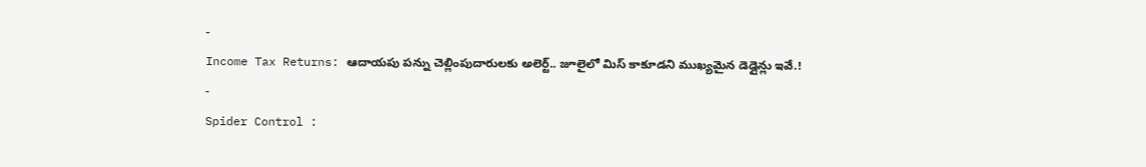-
Income Tax Returns: ఆదాయపు పన్ను చెల్లింపుదారులకు అలెర్ట్.. జూలైలో మిస్ కాకూడని ముఖ్యమైన డెడ్లైన్లు ఇవే.!
-
Spider Control :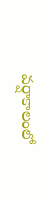వర్షాకాలంలో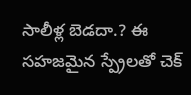సాలీళ్ల బెడదా.? ఈ సహజమైన స్ప్రేలతో చెక్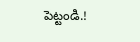పెట్టండి.!